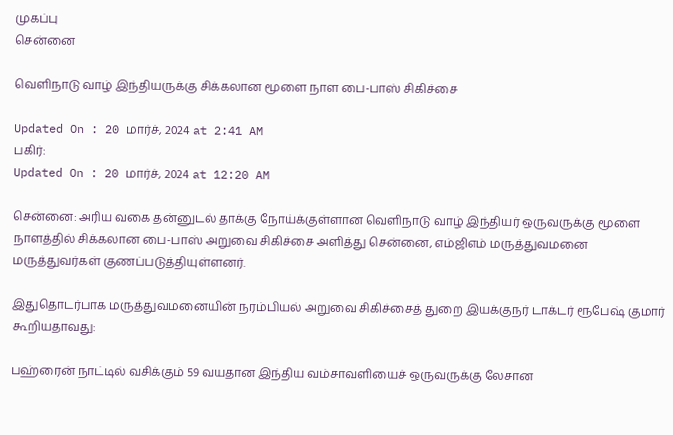முகப்பு
சென்னை

வெளிநாடு வாழ் இந்தியருக்கு சிக்கலான மூளை நாள பை-பாஸ் சிகிச்சை

Updated On : 20 மார்ச், 2024 at 2:41 AM
பகிர்:
Updated On : 20 மார்ச், 2024 at 12:20 AM

சென்னை: அரிய வகை தன்னுடல் தாக்கு நோய்க்குள்ளான வெளிநாடு வாழ் இந்தியர் ஒருவருக்கு மூளை நாளத்தில் சிக்கலான பை-பாஸ் அறுவை சிகிச்சை அளித்து சென்னை, எம்ஜிஎம் மருத்துவமனை மருத்துவர்கள் குணப்படுத்தியுள்ளனர்.

இதுதொடர்பாக மருத்துவமனையின் நரம்பியல் அறுவை சிகிச்சைத் துறை இயக்குநர் டாக்டர் ரூபேஷ் குமார் கூறியதாவது:

பஹ்ரைன் நாட்டில் வசிக்கும் 59 வயதான இந்திய வம்சாவளியைச் ஒருவருக்கு லேசான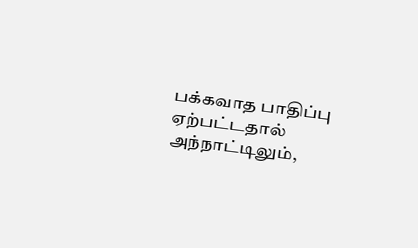பக்கவாத பாதிப்பு ஏற்பட்டதால் அந்நாட்டிலும்,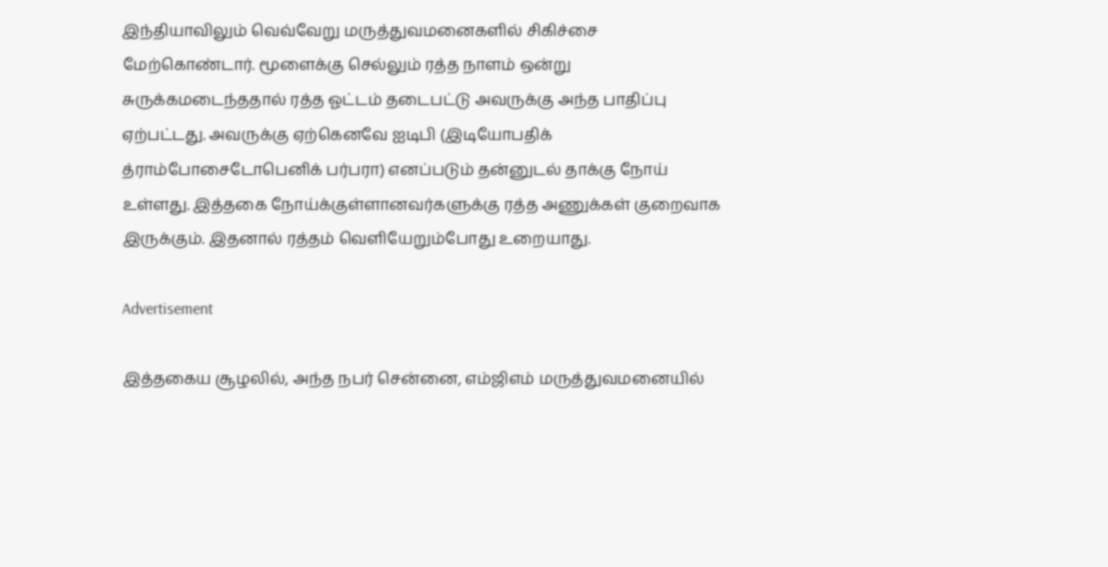இந்தியாவிலும் வெவ்வேறு மருத்துவமனைகளில் சிகிச்சை மேற்கொண்டார். மூளைக்கு செல்லும் ரத்த நாளம் ஒன்று சுருக்கமடைந்ததால் ரத்த ஓட்டம் தடைபட்டு அவருக்கு அந்த பாதிப்பு ஏற்பட்டது. அவருக்கு ஏற்கெனவே ஐடிபி (இடியோபதிக் த்ராம்போசைடோபெனிக் பர்பரா) எனப்படும் தன்னுடல் தாக்கு நோய் உள்ளது. இத்தகை நோய்க்குள்ளானவர்களுக்கு ரத்த அணுக்கள் குறைவாக இருக்கும். இதனால் ரத்தம் வெளியேறும்போது உறையாது.

Advertisement

இத்தகைய சூழலில், அந்த நபர் சென்னை, எம்ஜிஎம் மருத்துவமனையில்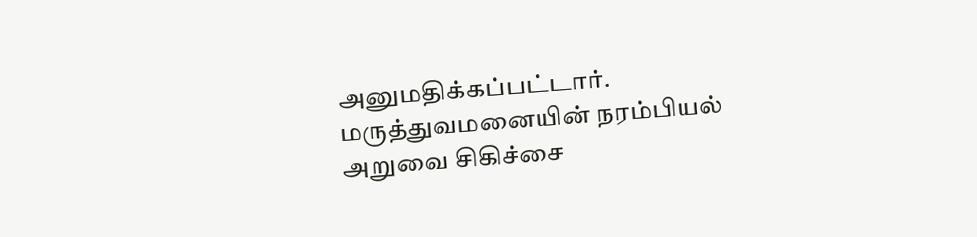அனுமதிக்கப்பட்டார். மருத்துவமனையின் நரம்பியல் அறுவை சிகிச்சை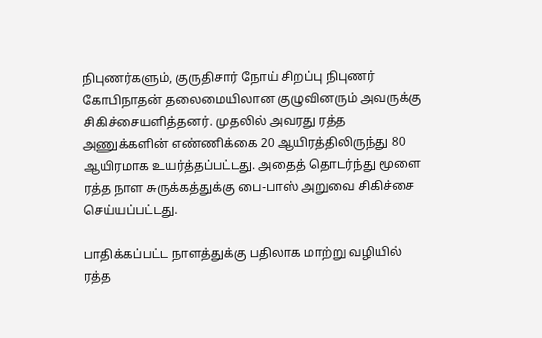நிபுணர்களும், குருதிசார் நோய் சிறப்பு நிபுணர் கோபிநாதன் தலைமையிலான குழுவினரும் அவருக்கு சிகிச்சையளித்தனர். முதலில் அவரது ரத்த அணுக்களின் எண்ணிக்கை 20 ஆயிரத்திலிருந்து 80 ஆயிரமாக உயர்த்தப்பட்டது. அதைத் தொடர்ந்து மூளை ரத்த நாள சுருக்கத்துக்கு பை-பாஸ் அறுவை சிகிச்சை செய்யப்பட்டது.

பாதிக்கப்பட்ட நாளத்துக்கு பதிலாக மாற்று வழியில் ரத்த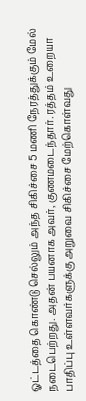ஓட்டத்தை கொண்டு செல்லும் அந்த சிகிச்சை 5 மணி நேரத்துக்கும் மேல் நடைபெற்றது. அதன் பயனாக அவர், குணமடைந்தார். ரத்தம் உறையா பாதிப்பு உள்ளவர்களுக்கு அறுவை சிகிச்சை மேற்கொள்வது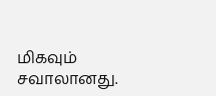மிகவும் சவாலானது.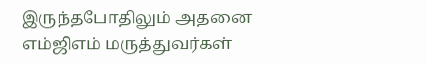இருந்தபோதிலும் அதனை எம்ஜிஎம் மருத்துவர்கள்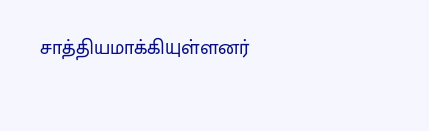சாத்தியமாக்கியுள்ளனர்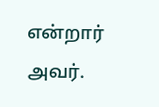என்றார் அவர்.